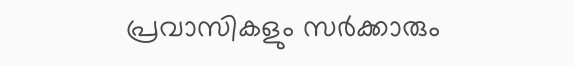പ്രവാസികളും സര്‍ക്കാരും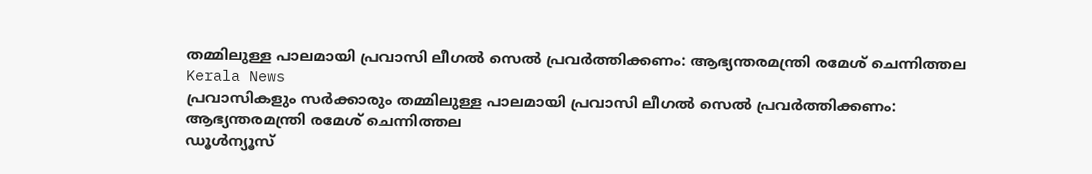തമ്മിലുള്ള പാലമായി പ്രവാസി ലീഗല്‍ സെല്‍ പ്രവര്‍ത്തിക്കണം: ആഭ്യന്തരമന്ത്രി രമേശ് ചെന്നിത്തല
Kerala News
പ്രവാസികളും സര്‍ക്കാരും തമ്മിലുള്ള പാലമായി പ്രവാസി ലീഗല്‍ സെല്‍ പ്രവര്‍ത്തിക്കണം: ആഭ്യന്തരമന്ത്രി രമേശ് ചെന്നിത്തല
ഡൂള്‍ന്യൂസ്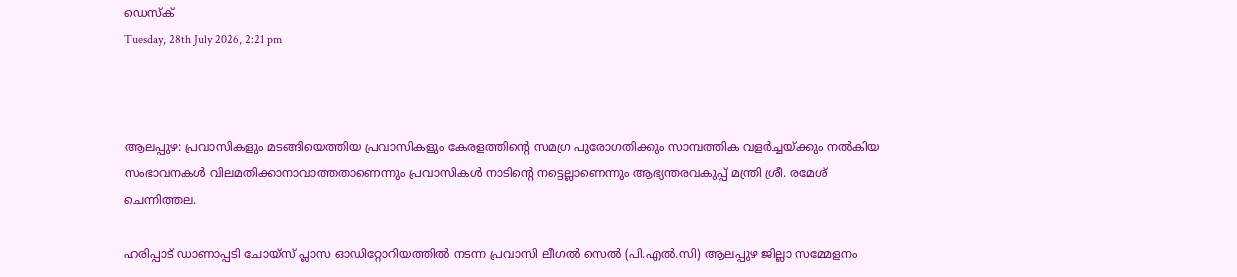ഡെസ്‌ക്
Tuesday, 28th July 2026, 2:21 pm



ആലപ്പുഴ: പ്രവാസികളും മടങ്ങിയെത്തിയ പ്രവാസികളും കേരളത്തിന്റെ സമഗ്ര പുരോഗതിക്കും സാമ്പത്തിക വളര്‍ച്ചയ്ക്കും നല്‍കിയ സംഭാവനകള്‍ വിലമതിക്കാനാവാത്തതാണെന്നും പ്രവാസികള്‍ നാടിന്റെ നട്ടെല്ലാണെന്നും ആഭ്യന്തരവകുപ്പ് മന്ത്രി ശ്രീ. രമേശ് ചെന്നിത്തല.

ഹരിപ്പാട് ഡാണാപ്പടി ചോയ്സ് പ്ലാസ ഓഡിറ്റോറിയത്തില്‍ നടന്ന പ്രവാസി ലീഗല്‍ സെല്‍ (പി.എല്‍.സി) ആലപ്പുഴ ജില്ലാ സമ്മേളനം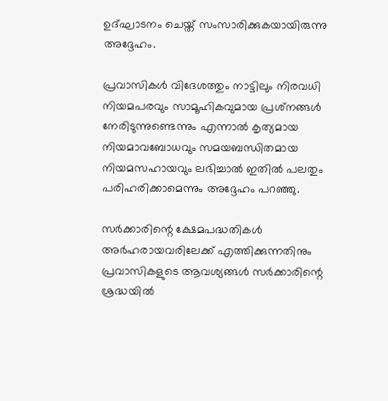ഉദ്ഘാടനം ചെയ്ത് സംസാരിക്കുകയായിരുന്നു അദ്ദേഹം.

പ്രവാസികള്‍ വിദേശത്തും നാട്ടിലും നിരവധി നിയമപരവും സാമൂഹികവുമായ പ്രശ്‌നങ്ങള്‍ നേരിടുന്നുണ്ടെന്നും എന്നാല്‍ കൃത്യമായ നിയമാവബോധവും സമയബന്ധിതമായ നിയമസഹായവും ലഭിച്ചാല്‍ ഇതില്‍ പലതും പരിഹരിക്കാമെന്നും അദ്ദേഹം പറഞ്ഞു.

സര്‍ക്കാരിന്റെ ക്ഷേമപദ്ധതികള്‍ അര്‍ഹരായവരിലേക്ക് എത്തിക്കുന്നതിനും പ്രവാസികളുടെ ആവശ്യങ്ങള്‍ സര്‍ക്കാരിന്റെ ശ്രദ്ധയില്‍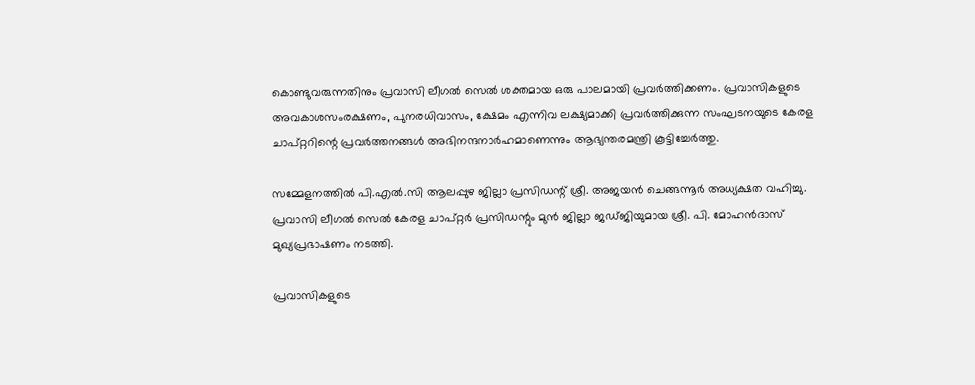കൊണ്ടുവരുന്നതിനും പ്രവാസി ലീഗല്‍ സെല്‍ ശക്തമായ ഒരു പാലമായി പ്രവര്‍ത്തിക്കണം. പ്രവാസികളുടെ അവകാശസംരക്ഷണം, പുനരധിവാസം, ക്ഷേമം എന്നിവ ലക്ഷ്യമാക്കി പ്രവര്‍ത്തിക്കുന്ന സംഘടനയുടെ കേരള ചാപ്റ്ററിന്റെ പ്രവര്‍ത്തനങ്ങള്‍ അഭിനന്ദനാര്‍ഹമാണെന്നും ആഭ്യന്തരമന്ത്രി കൂട്ടിച്ചേര്‍ത്തു.

സമ്മേളനത്തില്‍ പി.എല്‍.സി ആലപ്പുഴ ജില്ലാ പ്രസിഡന്റ് ശ്രീ. അജയന്‍ ചെങ്ങന്നൂര്‍ അധ്യക്ഷത വഹിച്ചു. പ്രവാസി ലീഗല്‍ സെല്‍ കേരള ചാപ്റ്റര്‍ പ്രസിഡന്റും മുന്‍ ജില്ലാ ജഡ്ജിയുമായ ശ്രീ. പി. മോഹന്‍ദാസ് മുഖ്യപ്രഭാഷണം നടത്തി.

പ്രവാസികളുടെ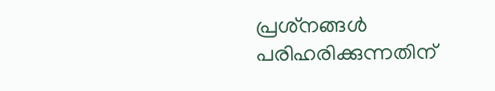പ്രശ്‌നങ്ങള്‍ പരിഹരിക്കുന്നതിന്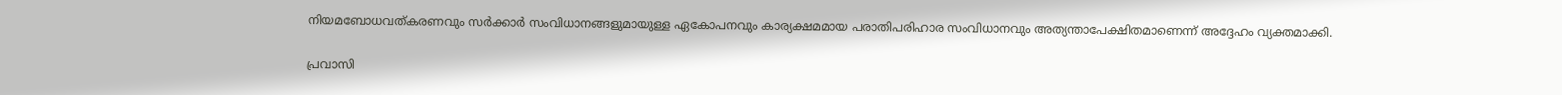നിയമബോധവത്കരണവും സര്‍ക്കാര്‍ സംവിധാനങ്ങളുമായുള്ള ഏകോപനവും കാര്യക്ഷമമായ പരാതിപരിഹാര സംവിധാനവും അത്യന്താപേക്ഷിതമാണെന്ന് അദ്ദേഹം വ്യക്തമാക്കി.

പ്രവാസി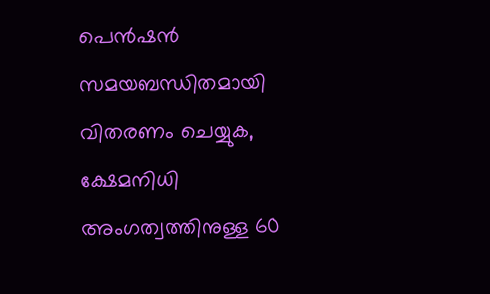പെന്‍ഷന്‍ സമയബന്ധിതമായി വിതരണം ചെയ്യുക, ക്ഷേമനിധി അംഗത്വത്തിനുള്ള 60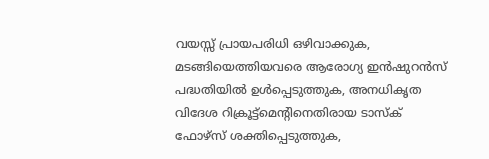വയസ്സ് പ്രായപരിധി ഒഴിവാക്കുക, മടങ്ങിയെത്തിയവരെ ആരോഗ്യ ഇന്‍ഷുറന്‍സ് പദ്ധതിയില്‍ ഉള്‍പ്പെടുത്തുക, അനധികൃത വിദേശ റിക്രൂട്ട്‌മെന്റിനെതിരായ ടാസ്‌ക് ഫോഴ്‌സ് ശക്തിപ്പെടുത്തുക,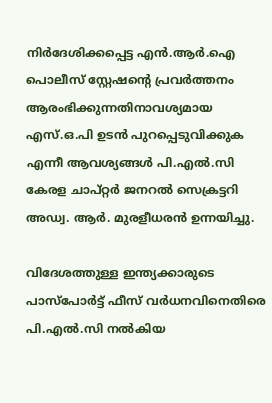നിര്‍ദേശിക്കപ്പെട്ട എന്‍.ആര്‍.ഐ പൊലീസ് സ്റ്റേഷന്റെ പ്രവര്‍ത്തനം ആരംഭിക്കുന്നതിനാവശ്യമായ എസ്.ഒ.പി ഉടന്‍ പുറപ്പെടുവിക്കുക എന്നീ ആവശ്യങ്ങള്‍ പി.എല്‍.സി കേരള ചാപ്റ്റര്‍ ജനറല്‍ സെക്രട്ടറി അഡ്വ. ആര്‍. മുരളീധരന്‍ ഉന്നയിച്ചു.

വിദേശത്തുള്ള ഇന്ത്യക്കാരുടെ പാസ്പോര്‍ട്ട് ഫീസ് വര്‍ധനവിനെതിരെ പി.എല്‍.സി നല്‍കിയ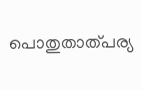പൊതുതാത്പര്യ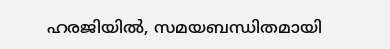ഹരജിയില്‍, സമയബന്ധിതമായി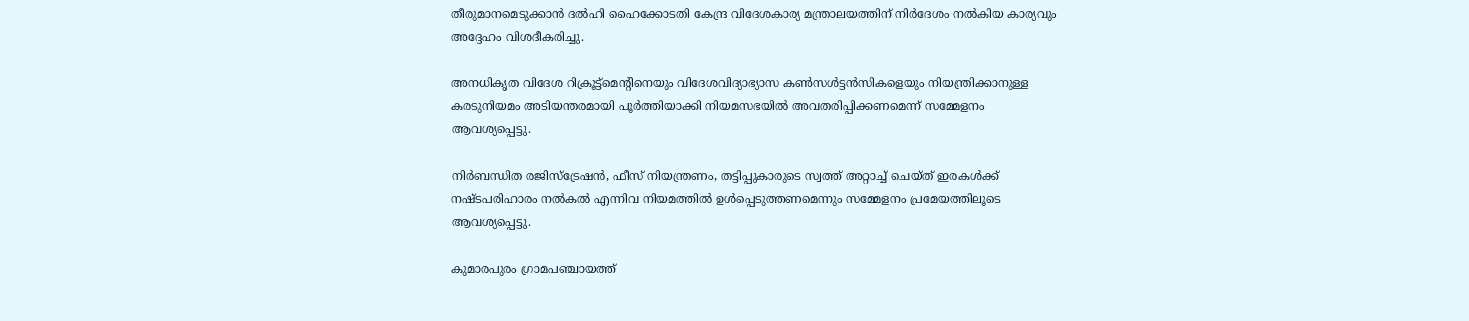തീരുമാനമെടുക്കാന്‍ ദല്‍ഹി ഹൈക്കോടതി കേന്ദ്ര വിദേശകാര്യ മന്ത്രാലയത്തിന് നിര്‍ദേശം നല്‍കിയ കാര്യവും അദ്ദേഹം വിശദീകരിച്ചു.

അനധികൃത വിദേശ റിക്രൂട്ട്‌മെന്റിനെയും വിദേശവിദ്യാഭ്യാസ കണ്‍സള്‍ട്ടന്‍സികളെയും നിയന്ത്രിക്കാനുള്ള കരടുനിയമം അടിയന്തരമായി പൂര്‍ത്തിയാക്കി നിയമസഭയില്‍ അവതരിപ്പിക്കണമെന്ന് സമ്മേളനം ആവശ്യപ്പെട്ടു.

നിര്‍ബന്ധിത രജിസ്‌ട്രേഷന്‍, ഫീസ് നിയന്ത്രണം, തട്ടിപ്പുകാരുടെ സ്വത്ത് അറ്റാച്ച് ചെയ്ത് ഇരകള്‍ക്ക് നഷ്ടപരിഹാരം നല്‍കല്‍ എന്നിവ നിയമത്തില്‍ ഉള്‍പ്പെടുത്തണമെന്നും സമ്മേളനം പ്രമേയത്തിലൂടെ ആവശ്യപ്പെട്ടു.

കുമാരപുരം ഗ്രാമപഞ്ചായത്ത്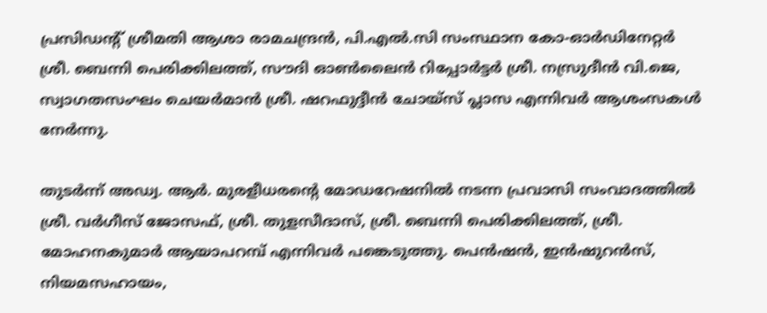പ്രസിഡന്റ് ശ്രീമതി ആശാ രാമചന്ദ്രന്‍, പി.എല്‍.സി സംസ്ഥാന കോ-ഓര്‍ഡിനേറ്റര്‍ ശ്രീ. ബെന്നി പെരിക്കിലത്ത്, സൗദി ഓണ്‍ലൈന്‍ റിപ്പോര്‍ട്ടര്‍ ശ്രീ. നസ്രുദീന്‍ വി.ജെ, സ്വാഗതസംഘം ചെയര്‍മാന്‍ ശ്രീ. ഷറഫുദ്ദീന്‍ ചോയ്സ് പ്ലാസ എന്നിവര്‍ ആശംസകള്‍ നേര്‍ന്നു.

തുടര്‍ന്ന് അഡ്വ. ആര്‍. മുരളീധരന്റെ മോഡറേഷനില്‍ നടന്ന പ്രവാസി സംവാദത്തില്‍ ശ്രീ. വര്‍ഗീസ് ജോസഫ്, ശ്രീ. തുളസീദാസ്, ശ്രീ. ബെന്നി പെരിക്കിലത്ത്, ശ്രീ. മോഹനകുമാര്‍ ആയാപറമ്പ് എന്നിവര്‍ പങ്കെടുത്തു. പെന്‍ഷന്‍, ഇന്‍ഷുറന്‍സ്, നിയമസഹായം,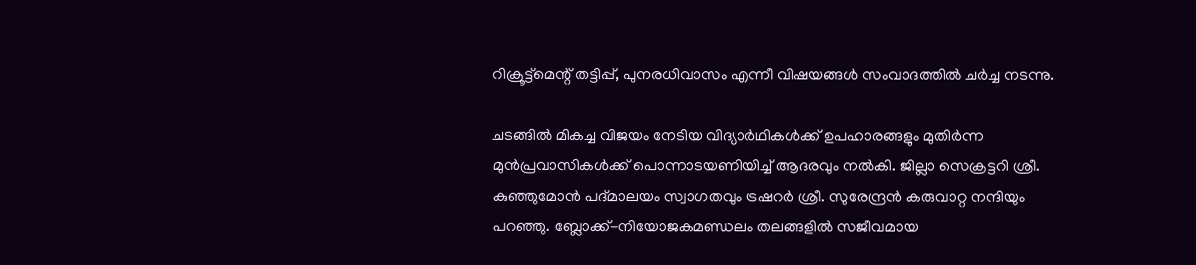റിക്രൂട്ട്‌മെന്റ് തട്ടിപ്പ്, പുനരധിവാസം എന്നീ വിഷയങ്ങള്‍ സംവാദത്തില്‍ ചര്‍ച്ച നടന്നു.

ചടങ്ങില്‍ മികച്ച വിജയം നേടിയ വിദ്യാര്‍ഥികള്‍ക്ക് ഉപഹാരങ്ങളും മുതിര്‍ന്ന മുന്‍പ്രവാസികള്‍ക്ക് പൊന്നാടയണിയിച്ച് ആദരവും നല്‍കി. ജില്ലാ സെക്രട്ടറി ശ്രീ. കുഞ്ഞുമോന്‍ പദ്മാലയം സ്വാഗതവും ട്രഷറര്‍ ശ്രീ. സുരേന്ദ്രന്‍ കരുവാറ്റ നന്ദിയും പറഞ്ഞു. ബ്ലോക്ക്-നിയോജകമണ്ഡലം തലങ്ങളില്‍ സജീവമായ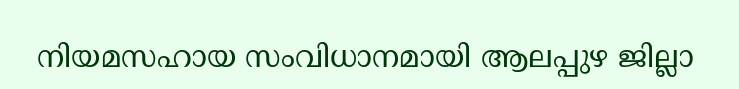നിയമസഹായ സംവിധാനമായി ആലപ്പുഴ ജില്ലാ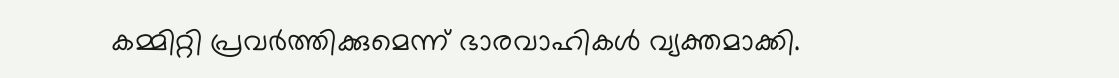കമ്മിറ്റി പ്രവര്‍ത്തിക്കുമെന്ന് ഭാരവാഹികള്‍ വ്യക്തമാക്കി.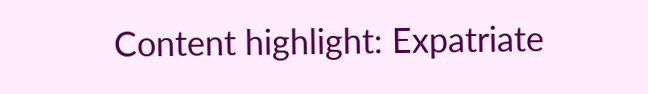Content highlight: Expatriate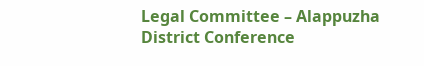Legal Committee – Alappuzha District Conference